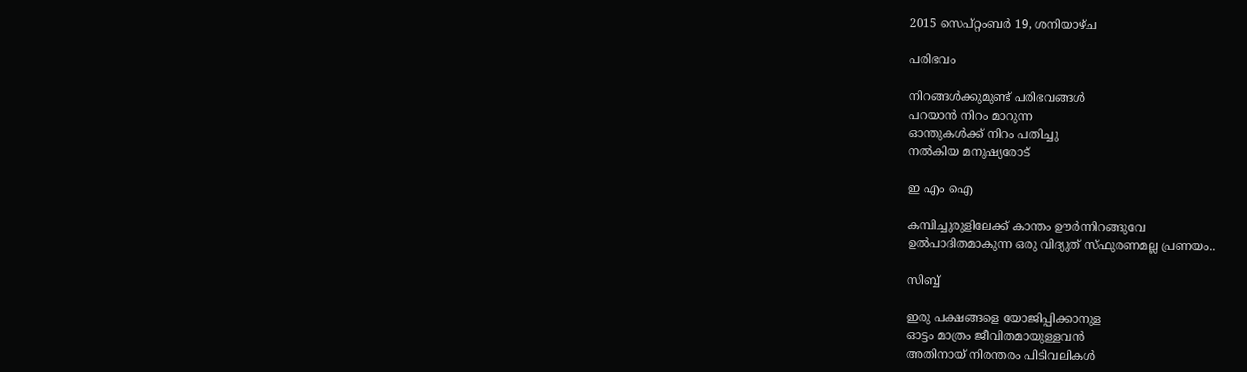2015 സെപ്റ്റംബർ 19, ശനിയാഴ്‌ച

പരിഭവം

നിറങ്ങൾക്കുമുണ്ട് പരിഭവങ്ങൾ
പറയാൻ നിറം മാറുന്ന
ഓന്തുകൾക്ക്‌ നിറം പതിച്ചു
നൽകിയ മനുഷ്യരോട്‌

ഇ എം ഐ

കമ്പിച്ചുരുളിലേക്ക് കാന്തം ഊർന്നിറങ്ങുവേ
ഉൽപാദിതമാകുന്ന ഒരു വിദ്യുത് സ്ഫുരണമല്ല പ്രണയം..

സിബ്ബ്

ഇരു പക്ഷങ്ങളെ യോജിപ്പിക്കാനുള
ഓട്ടം മാത്രം ജീവിതമായുള്ളവൻ
അതിനായ് നിരന്തരം പിടിവലികൾ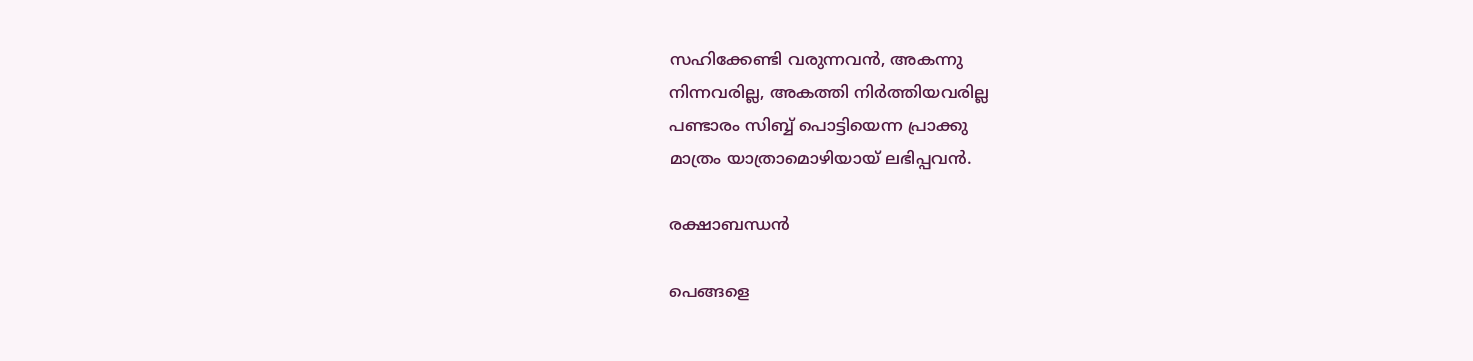സഹിക്കേണ്ടി വരുന്നവൻ, അകന്നു
നിന്നവരില്ല, അകത്തി നിർത്തിയവരില്ല
പണ്ടാരം സിബ്ബ് പൊട്ടിയെന്ന പ്രാക്കു
മാത്രം യാത്രാമൊഴിയായ് ലഭിപ്പവൻ.

രക്ഷാബന്ധൻ

പെങ്ങളെ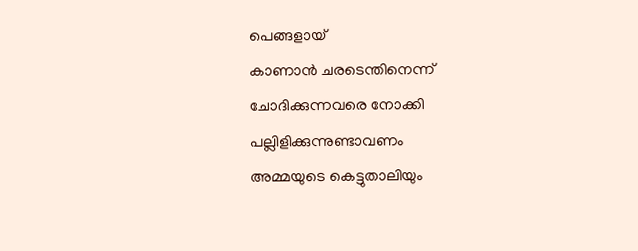പെങ്ങളായ്
കാണാൻ ചരടെന്തിനെന്ന്
ചോദിക്കുന്നവരെ നോക്കി
പല്ലിളിക്കുന്നുണ്ടാവണം
അമ്മയുടെ കെട്ടുതാലിയും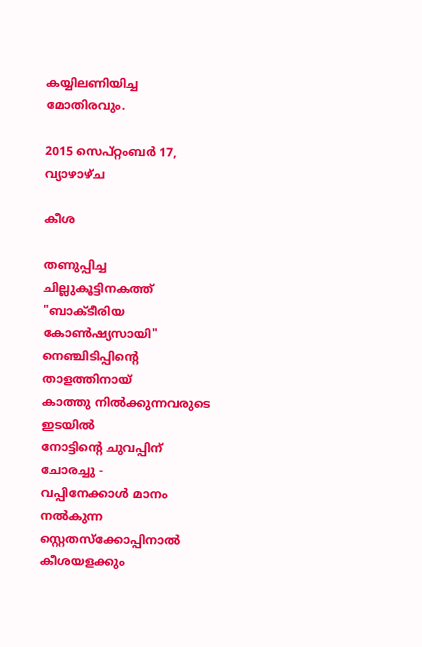കയ്യിലണിയിച്ച മോതിരവും.

2015 സെപ്റ്റംബർ 17, വ്യാഴാഴ്‌ച

കീശ

തണുപ്പിച്ച ചില്ലുകൂട്ടിനകത്ത്
"ബാക്ടീരിയ കോൺഷ്യസായി"
നെഞ്ചിടിപ്പിന്റെ താളത്തിനായ്
കാത്തു നിൽക്കുന്നവരുടെ ഇടയിൽ
നോട്ടിന്റെ ചുവപ്പിന് ചോരച്ചു -
വപ്പിനേക്കാൾ മാനം നൽകുന്ന
സ്റ്റെതസ്ക്കോപ്പിനാൽ കീശയളക്കും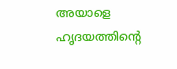അയാളെ ഹൃദയത്തിന്റെ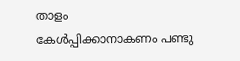താളം
കേൾപ്പിക്കാനാകണം പണ്ടു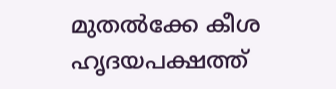മുതൽക്കേ കീശ ഹൃദയപക്ഷത്ത്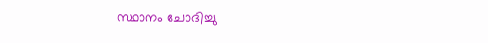സ്ഥാനം ചോദിച്ചു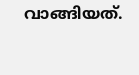വാങ്ങിയത്.